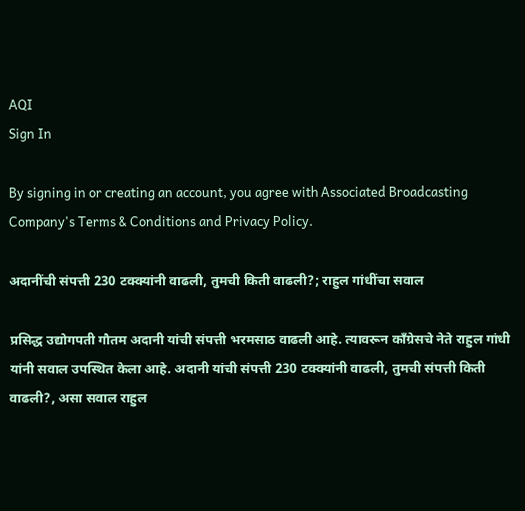AQI
Sign In

By signing in or creating an account, you agree with Associated Broadcasting Company's Terms & Conditions and Privacy Policy.

अदानींची संपत्ती 230 टक्क्यांनी वाढली, तुमची किती वाढली?; राहुल गांधींचा सवाल

प्रसिद्ध उद्योगपती गौतम अदानी यांची संपत्ती भरमसाठ वाढली आहे. त्यावरून काँग्रेसचे नेते राहुल गांधी यांनी सवाल उपस्थित केला आहे. अदानी यांची संपत्ती 230 टक्क्यांनी वाढली, तुमची संपत्ती किती वाढली?, असा सवाल राहुल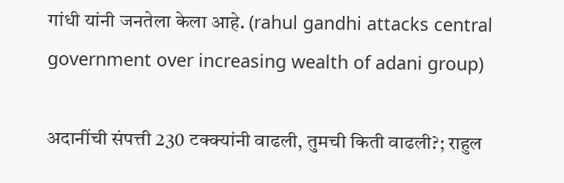गांधी यांनी जनतेला केला आहे. (rahul gandhi attacks central government over increasing wealth of adani group)

अदानींची संपत्ती 230 टक्क्यांनी वाढली, तुमची किती वाढली?; राहुल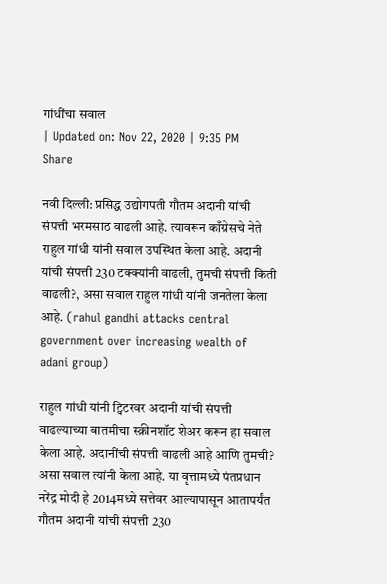गांधींचा सवाल
| Updated on: Nov 22, 2020 | 9:35 PM
Share

नवी दिल्ली: प्रसिद्ध उद्योगपती गौतम अदानी यांची संपत्ती भरमसाठ वाढली आहे. त्यावरून काँग्रेसचे नेते राहुल गांधी यांनी सवाल उपस्थित केला आहे. अदानी यांची संपत्ती 230 टक्क्यांनी वाढली, तुमची संपत्ती किती वाढली?, असा सवाल राहुल गांधी यांनी जनतेला केला आहे. (rahul gandhi attacks central government over increasing wealth of adani group)

राहुल गांधी यांनी ट्विटरवर अदानी यांची संपत्ती वाढल्याच्या बातमीचा स्क्रीनशॉट शेअर करून हा सवाल केला आहे. अदानींची संपत्ती वाढली आहे आणि तुमची? असा सवाल त्यांनी केला आहे. या वृत्तामध्ये पंतप्रधान नरेंद्र मोदी हे 2014मध्ये सत्तेवर आल्यापासून आतापर्यंत गौतम अदानी यांची संपत्ती 230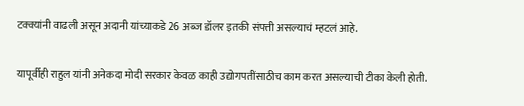टक्क्यांनी वाढली असून अदानी यांच्याकडे 26 अब्ज डॉलर इतकी संपत्ती असल्याचं म्हटलं आहे.

यापूर्वीही राहुल यांनी अनेकदा मोदी सरकार केवळ काही उद्योगपतींसाठीच काम करत असल्याची टीका केली होती.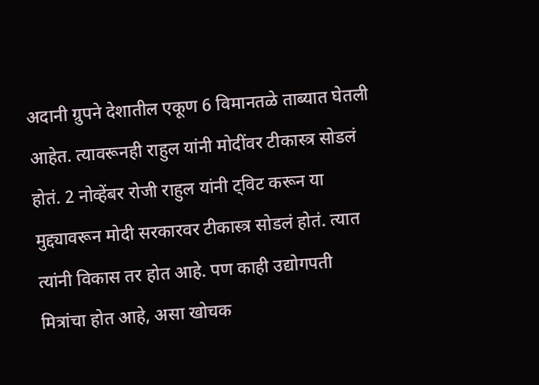अदानी ग्रुपने देशातील एकूण 6 विमानतळे ताब्यात घेतली आहेत. त्यावरूनही राहुल यांनी मोदींवर टीकास्त्र सोडलं होतं. 2 नोव्हेंबर रोजी राहुल यांनी ट्विट करून या मुद्द्यावरून मोदी सरकारवर टीकास्त्र सोडलं होतं. त्यात त्यांनी विकास तर होत आहे. पण काही उद्योगपती मित्रांचा होत आहे, असा खोचक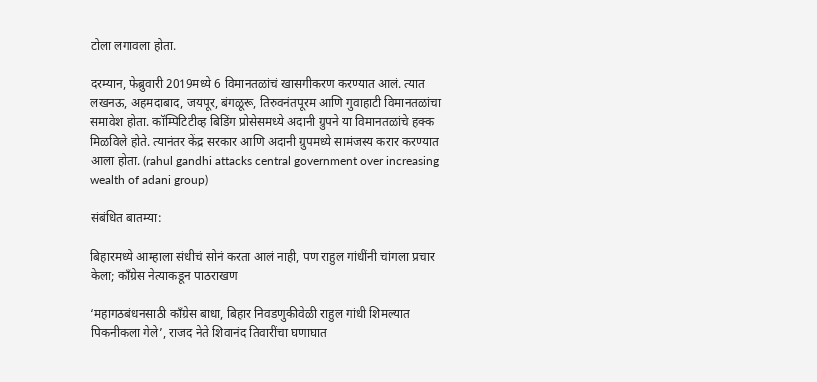टोला लगावला होता.

दरम्यान, फेब्रुवारी 2019मध्ये 6 विमानतळांचं खासगीकरण करण्यात आलं. त्यात लखनऊ, अहमदाबाद, जयपूर, बंगळूरू, तिरुवनंतपूरम आणि गुवाहाटी विमानतळांचा समावेश होता. कॉम्पिटिटीव्ह बिडिंग प्रोसेसमध्ये अदानी ग्रुपने या विमानतळांचे हक्क मिळविले होते. त्यानंतर केंद्र सरकार आणि अदानी ग्रुपमध्ये सामंजस्य करार करण्यात आला होता. (rahul gandhi attacks central government over increasing wealth of adani group)

संबंधित बातम्या:

बिहारमध्ये आम्हाला संधीचं सोनं करता आलं नाही, पण राहुल गांधींनी चांगला प्रचार केला; काँग्रेस नेत्याकडून पाठराखण

‘महागठबंधनसाठी काँग्रेस बाधा, बिहार निवडणुकीवेळी राहुल गांधी शिमल्यात पिकनीकला गेले’, राजद नेते शिवानंद तिवारींचा घणाघात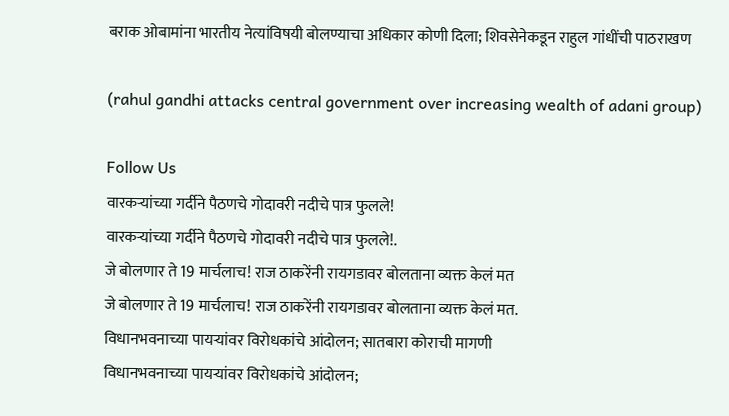बराक ओबामांना भारतीय नेत्यांविषयी बोलण्याचा अधिकार कोणी दिला; शिवसेनेकडून राहुल गांधींची पाठराखण

(rahul gandhi attacks central government over increasing wealth of adani group)

Follow Us
वारकऱ्यांच्या गर्दीने पैठणचे गोदावरी नदीचे पात्र फुलले!
वारकऱ्यांच्या गर्दीने पैठणचे गोदावरी नदीचे पात्र फुलले!.
जे बोलणार ते 19 मार्चलाच! राज ठाकरेंनी रायगडावर बोलताना व्यक्त केलं मत
जे बोलणार ते 19 मार्चलाच! राज ठाकरेंनी रायगडावर बोलताना व्यक्त केलं मत.
विधानभवनाच्या पायऱ्यांवर विरोधकांचे आंदोलन; सातबारा कोराची मागणी
विधानभवनाच्या पायऱ्यांवर विरोधकांचे आंदोलन;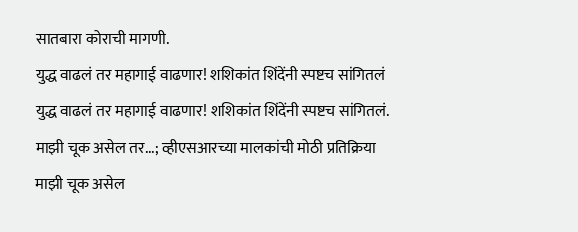सातबारा कोराची मागणी.
युद्ध वाढलं तर महागाई वाढणार! शशिकांत शिंदेंनी स्पष्टच सांगितलं
युद्ध वाढलं तर महागाई वाढणार! शशिकांत शिंदेंनी स्पष्टच सांगितलं.
माझी चूक असेल तर...; व्हीएसआरच्या मालकांची मोठी प्रतिक्रिया
माझी चूक असेल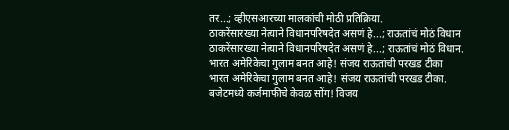तर...; व्हीएसआरच्या मालकांची मोठी प्रतिक्रिया.
ठाकरेंसारख्या नेत्याने विधानपरिषदेत असणं हे...; राऊतांचं मोठं विधान
ठाकरेंसारख्या नेत्याने विधानपरिषदेत असणं हे...; राऊतांचं मोठं विधान.
भारत अमेरिकेचा गुलाम बनत आहे! संजय राऊतांची परखड टीका
भारत अमेरिकेचा गुलाम बनत आहे! संजय राऊतांची परखड टीका.
बजेटमध्ये कर्जमाफीचे केवळ सोंग! विजय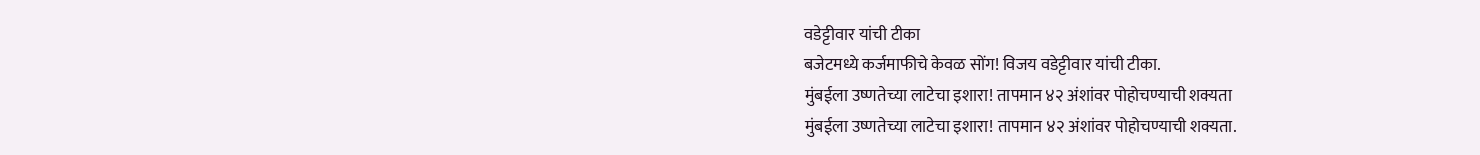वडेट्टीवार यांची टीका
बजेटमध्ये कर्जमाफीचे केवळ सोंग! विजय वडेट्टीवार यांची टीका.
मुंबईला उष्णतेच्या लाटेचा इशारा! तापमान ४२ अंशांवर पोहोचण्याची शक्यता
मुंबईला उष्णतेच्या लाटेचा इशारा! तापमान ४२ अंशांवर पोहोचण्याची शक्यता.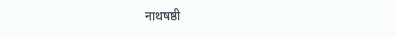नाथषष्ठी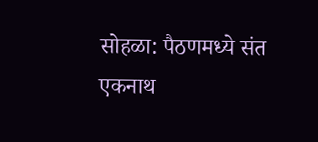सोहळा: पैठणमध्ये संत एकनाथ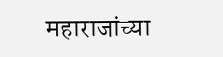महाराजांच्या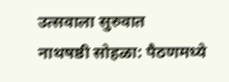उत्सवाला सुरुवात
नाथषष्ठी सोहळा: पैठणमध्ये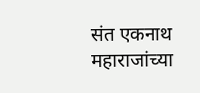संत एकनाथ महाराजांच्या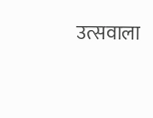उत्सवाला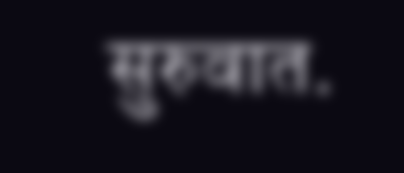सुरुवात.